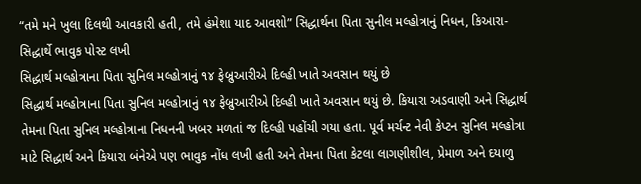“તમે મને ખુલા દિલથી આવકારી હતી, તમે હંમેશા યાદ આવશો” સિદ્ધાર્થના પિતા સુનીલ મલ્હોત્રાનું નિધન, કિઆરા-સિદ્ધાર્થે ભાવુક પોસ્ટ લખી
સિદ્ધાર્થ મલ્હોત્રાના પિતા સુનિલ મલ્હોત્રાનું ૧૪ ફેબ્રુઆરીએ દિલ્હી ખાતે અવસાન થયું છે
સિદ્ધાર્થ મલ્હોત્રાના પિતા સુનિલ મલ્હોત્રાનું ૧૪ ફેબ્રુઆરીએ દિલ્હી ખાતે અવસાન થયું છે. કિયારા અડવાણી અને સિદ્ધાર્થ તેમના પિતા સુનિલ મલ્હોત્રાના નિધનની ખબર મળતાં જ દિલ્હી પહોંચી ગયા હતા. પૂર્વ મર્ચન્ટ નેવી કેપ્ટન સુનિલ મલ્હોત્રા માટે સિદ્ધાર્થ અને કિયારા બંનેએ પણ ભાવુક નોંધ લખી હતી અને તેમના પિતા કેટલા લાગણીશીલ, પ્રેમાળ અને દયાળુ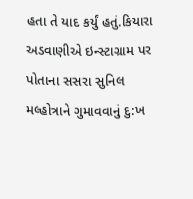હતા તે યાદ કર્યું હતું.કિયારા અડવાણીએ ઇન્સ્ટાગ્રામ પર પોતાના સસરા સુનિલ મલ્હોત્રાને ગુમાવવાનું દુ:ખ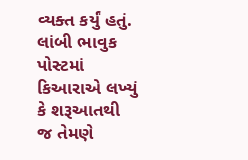વ્યક્ત કર્યું હતું. લાંબી ભાવુક પોસ્ટમાં કિઆરાએ લખ્યું કે શરૂઆતથી જ તેમણે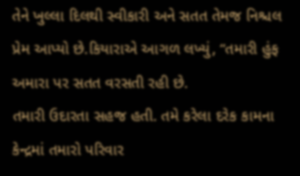તેને ખુલ્લા દિલથી સ્વીકારી અને સતત તેમજ નિશ્ચલ પ્રેમ આપ્યો છે.કિયારાએ આગળ લખ્યું, “તમારી હુંફ અમારા પર સતત વરસતી રહી છે.
તમારી ઉદારતા સહજ હતી. તમે કરેલા દરેક કામના કેન્દ્રમાં તમારો પરિવાર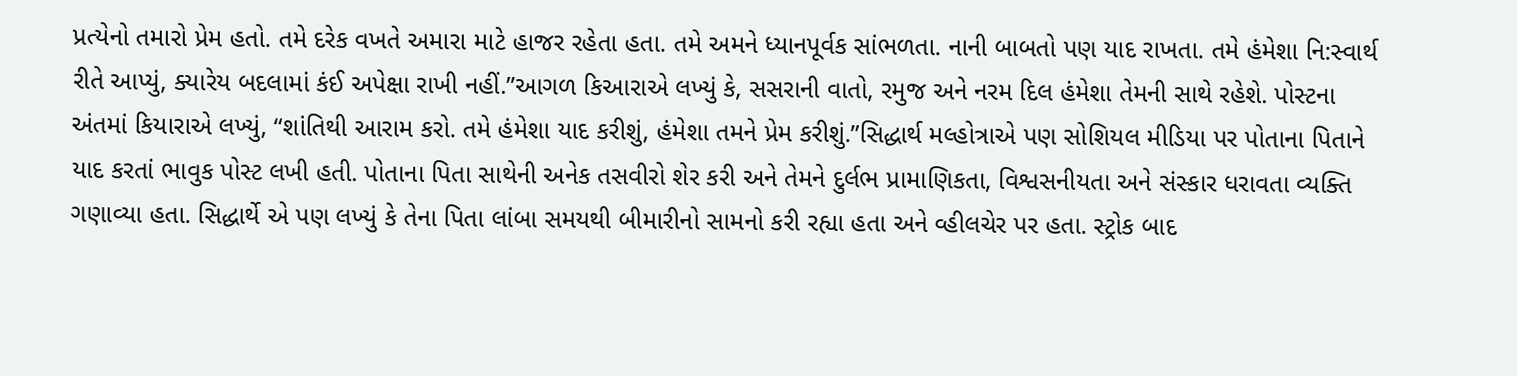પ્રત્યેનો તમારો પ્રેમ હતો. તમે દરેક વખતે અમારા માટે હાજર રહેતા હતા. તમે અમને ધ્યાનપૂર્વક સાંભળતા. નાની બાબતો પણ યાદ રાખતા. તમે હંમેશા નિ:સ્વાર્થ રીતે આપ્યું, ક્યારેય બદલામાં કંઈ અપેક્ષા રાખી નહીં.”આગળ કિઆરાએ લખ્યું કે, સસરાની વાતો, રમુજ અને નરમ દિલ હંમેશા તેમની સાથે રહેશે. પોસ્ટના અંતમાં કિયારાએ લખ્યું, “શાંતિથી આરામ કરો. તમે હંમેશા યાદ કરીશું, હંમેશા તમને પ્રેમ કરીશું.”સિદ્ધાર્થ મલ્હોત્રાએ પણ સોશિયલ મીડિયા પર પોતાના પિતાને યાદ કરતાં ભાવુક પોસ્ટ લખી હતી. પોતાના પિતા સાથેની અનેક તસવીરો શેર કરી અને તેમને દુર્લભ પ્રામાણિકતા, વિશ્વસનીયતા અને સંસ્કાર ધરાવતા વ્યક્તિ ગણાવ્યા હતા. સિદ્ધાર્થે એ પણ લખ્યું કે તેના પિતા લાંબા સમયથી બીમારીનો સામનો કરી રહ્યા હતા અને વ્હીલચેર પર હતા. સ્ટ્રોક બાદ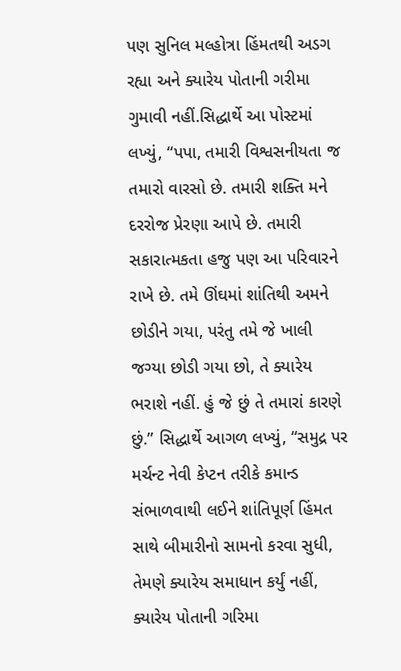પણ સુનિલ મલ્હોત્રા હિંમતથી અડગ રહ્યા અને ક્યારેય પોતાની ગરીમા ગુમાવી નહીં.સિદ્ધાર્થે આ પોસ્ટમાં લખ્યું, “પપા, તમારી વિશ્વસનીયતા જ તમારો વારસો છે. તમારી શક્તિ મને દરરોજ પ્રેરણા આપે છે. તમારી સકારાત્મકતા હજુ પણ આ પરિવારને રાખે છે. તમે ઊંઘમાં શાંતિથી અમને છોડીને ગયા, પરંતુ તમે જે ખાલી જગ્યા છોડી ગયા છો, તે ક્યારેય ભરાશે નહીં. હું જે છું તે તમારાં કારણે છું.” સિદ્ધાર્થે આગળ લખ્યું, “સમુદ્ર પર મર્ચન્ટ નેવી કેપ્ટન તરીકે કમાન્ડ સંભાળવાથી લઈને શાંતિપૂર્ણ હિંમત સાથે બીમારીનો સામનો કરવા સુધી, તેમણે ક્યારેય સમાધાન કર્યું નહીં, ક્યારેય પોતાની ગરિમા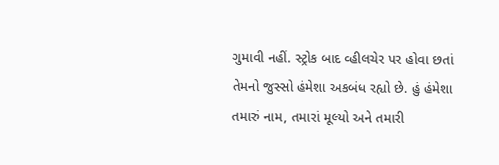ગુમાવી નહીં. સ્ટ્રોક બાદ વ્હીલચેર પર હોવા છતાં તેમનો જુસ્સો હંમેશા અકબંધ રહ્યો છે. હું હંમેશા તમારું નામ, તમારાં મૂલ્યો અને તમારી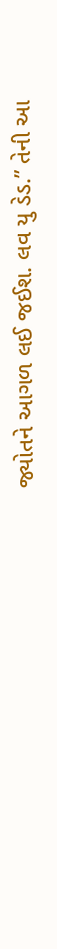જ્યોતને આગળ લઈ જઈશ. લવ યુ ડેડ.” તેની આ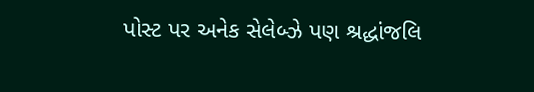પોસ્ટ પર અનેક સેલેબ્ઝે પણ શ્રદ્ધાંજલિ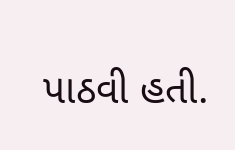પાઠવી હતી.